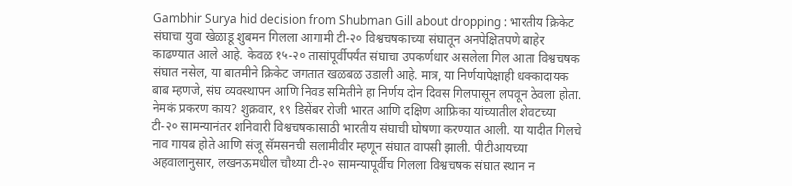Gambhir Surya hid decision from Shubman Gill about dropping : भारतीय क्रिकेट संघाचा युवा खेळाडू शुबमन गिलला आगामी टी-२० विश्वचषकाच्या संघातून अनपेक्षितपणे बाहेर काढण्यात आले आहे. केवळ १५-२० तासांपूर्वीपर्यंत संघाचा उपकर्णधार असलेला गिल आता विश्वचषक संघात नसेल, या बातमीने क्रिकेट जगतात खळबळ उडाली आहे. मात्र, या निर्णयापेक्षाही धक्कादायक बाब म्हणजे, संघ व्यवस्थापन आणि निवड समितीने हा निर्णय दोन दिवस गिलपासून लपवून ठेवला होता. नेमकं प्रकरण काय? शुक्रवार, १९ डिसेंबर रोजी भारत आणि दक्षिण आफ्रिका यांच्यातील शेवटच्या टी-२० सामन्यानंतर शनिवारी विश्वचषकासाठी भारतीय संघाची घोषणा करण्यात आली. या यादीत गिलचे नाव गायब होते आणि संजू सॅमसनची सलामीवीर म्हणून संघात वापसी झाली. पीटीआयच्या अहवालानुसार, लखनऊमधील चौथ्या टी-२० सामन्यापूर्वीच गिलला विश्वचषक संघात स्थान न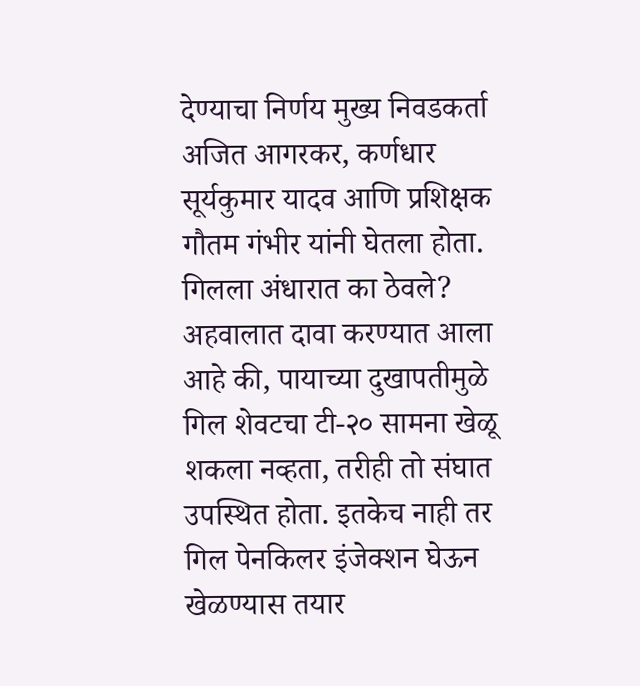देण्याचा निर्णय मुख्य निवडकर्ता अजित आगरकर, कर्णधार सूर्यकुमार यादव आणि प्रशिक्षक गौतम गंभीर यांनी घेतला होता. गिलला अंधारात का ठेवले? अहवालात दावा करण्यात आला आहे की, पायाच्या दुखापतीमुळे गिल शेवटचा टी-२० सामना खेळू शकला नव्हता, तरीही तो संघात उपस्थित होता. इतकेच नाही तर गिल पेनकिलर इंजेक्शन घेऊन खेळण्यास तयार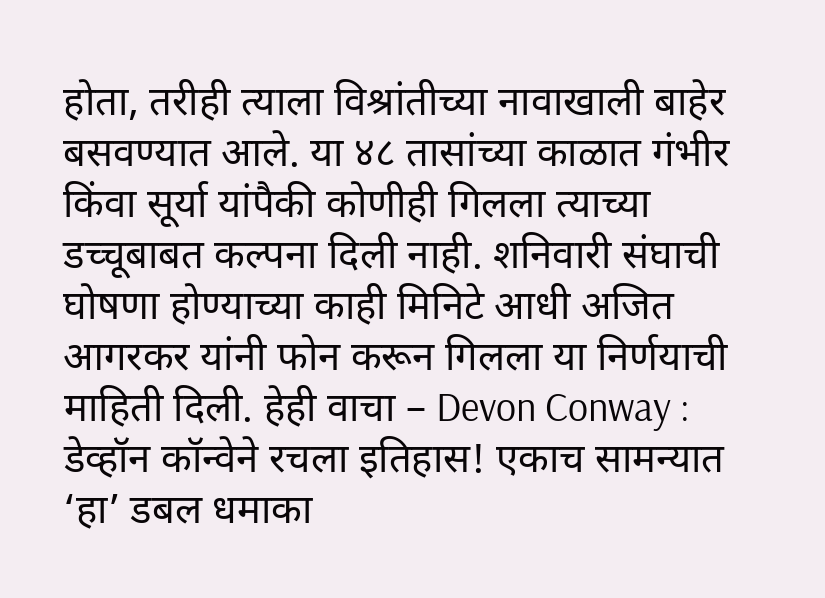होता, तरीही त्याला विश्रांतीच्या नावाखाली बाहेर बसवण्यात आले. या ४८ तासांच्या काळात गंभीर किंवा सूर्या यांपैकी कोणीही गिलला त्याच्या डच्चूबाबत कल्पना दिली नाही. शनिवारी संघाची घोषणा होण्याच्या काही मिनिटे आधी अजित आगरकर यांनी फोन करून गिलला या निर्णयाची माहिती दिली. हेही वाचा – Devon Conway : डेव्हॉन कॉन्वेने रचला इतिहास! एकाच सामन्यात ‘हा’ डबल धमाका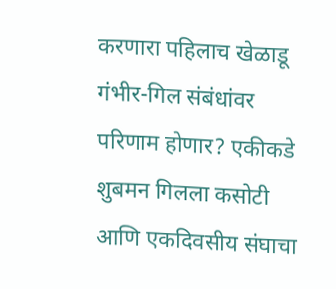करणारा पहिलाच खेळाडू गंभीर-गिल संबंधांवर परिणाम होणार? एकीकडे शुबमन गिलला कसोटी आणि एकदिवसीय संघाचा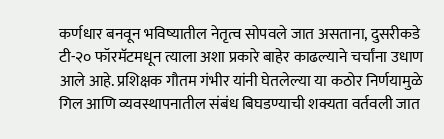कर्णधार बनवून भविष्यातील नेतृत्व सोपवले जात असताना, दुसरीकडे टी-२० फॉरमॅटमधून त्याला अशा प्रकारे बाहेर काढल्याने चर्चांना उधाण आले आहे. प्रशिक्षक गौतम गंभीर यांनी घेतलेल्या या कठोर निर्णयामुळे गिल आणि व्यवस्थापनातील संबंध बिघडण्याची शक्यता वर्तवली जात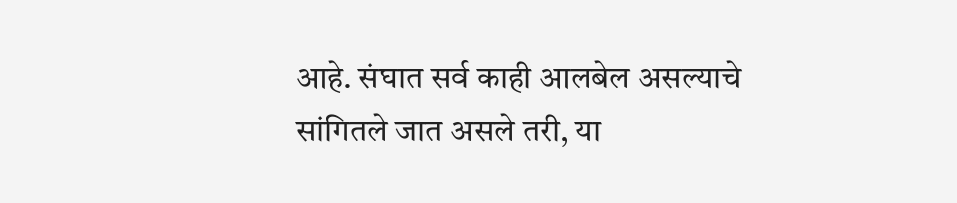आहे. संघात सर्व काही आलबेल असल्याचे सांगितले जात असले तरी, या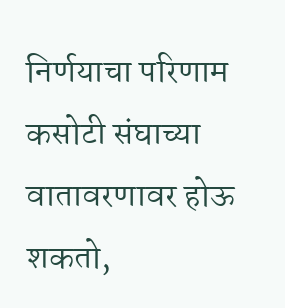निर्णयाचा परिणाम कसोटी संघाच्या वातावरणावर होऊ शकतो,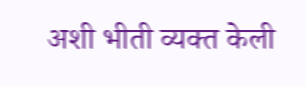अशी भीती व्यक्त केली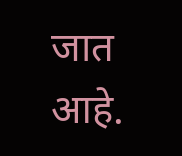जात आहे.